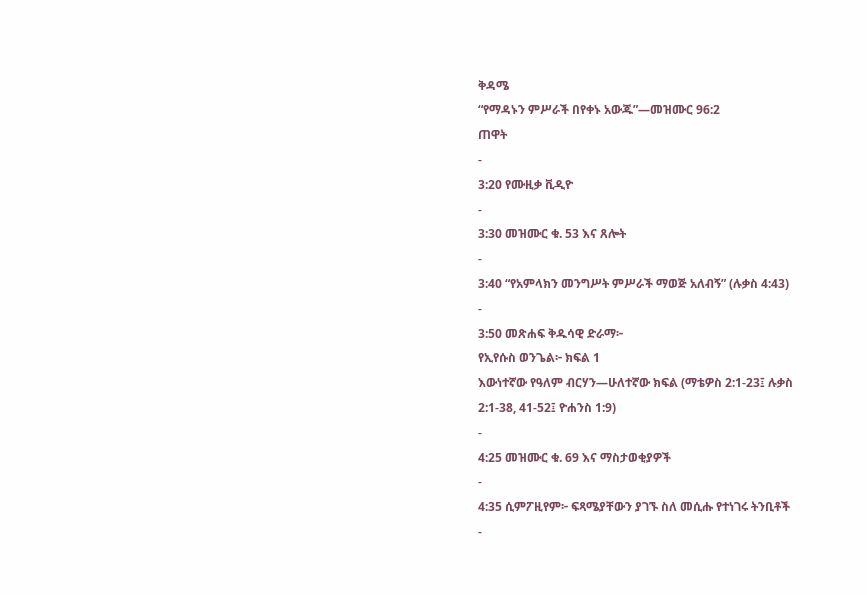ቅዳሜ
“የማዳኑን ምሥራች በየቀኑ አውጁ”—መዝሙር 96:2
ጠዋት
-
3:20 የሙዚቃ ቪዲዮ
-
3:30 መዝሙር ቁ. 53 እና ጸሎት
-
3:40 “የአምላክን መንግሥት ምሥራች ማወጅ አለብኝ” (ሉቃስ 4:43)
-
3:50 መጽሐፍ ቅዱሳዊ ድራማ፦
የኢየሱስ ወንጌል፦ ክፍል 1
እውነተኛው የዓለም ብርሃን—ሁለተኛው ክፍል (ማቴዎስ 2:1-23፤ ሉቃስ 2:1-38, 41-52፤ ዮሐንስ 1:9)
-
4:25 መዝሙር ቁ. 69 እና ማስታወቂያዎች
-
4:35 ሲምፖዚየም፦ ፍጻሜያቸውን ያገኙ ስለ መሲሑ የተነገሩ ትንቢቶች
-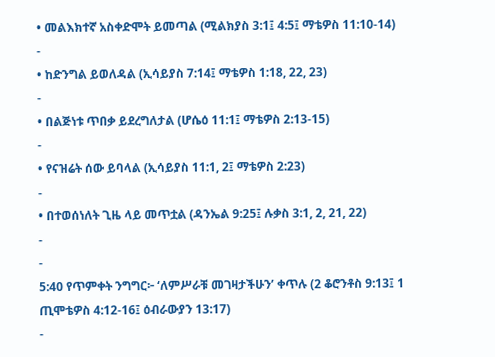• መልእክተኛ አስቀድሞት ይመጣል (ሚልክያስ 3:1፤ 4:5፤ ማቴዎስ 11:10-14)
-
• ከድንግል ይወለዳል (ኢሳይያስ 7:14፤ ማቴዎስ 1:18, 22, 23)
-
• በልጅነቱ ጥበቃ ይደረግለታል (ሆሴዕ 11:1፤ ማቴዎስ 2:13-15)
-
• የናዝሬት ሰው ይባላል (ኢሳይያስ 11:1, 2፤ ማቴዎስ 2:23)
-
• በተወሰነለት ጊዜ ላይ መጥቷል (ዳንኤል 9:25፤ ሉቃስ 3:1, 2, 21, 22)
-
-
5:40 የጥምቀት ንግግር፦ ‘ለምሥራቹ መገዛታችሁን’ ቀጥሉ (2 ቆሮንቶስ 9:13፤ 1 ጢሞቴዎስ 4:12-16፤ ዕብራውያን 13:17)
-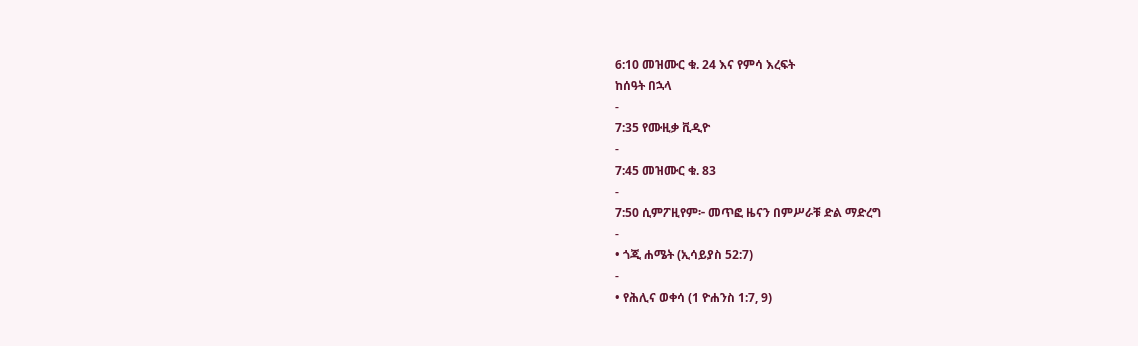6:10 መዝሙር ቁ. 24 እና የምሳ እረፍት
ከሰዓት በኋላ
-
7:35 የሙዚቃ ቪዲዮ
-
7:45 መዝሙር ቁ. 83
-
7:50 ሲምፖዚየም፦ መጥፎ ዜናን በምሥራቹ ድል ማድረግ
-
• ጎጂ ሐሜት (ኢሳይያስ 52:7)
-
• የሕሊና ወቀሳ (1 ዮሐንስ 1:7, 9)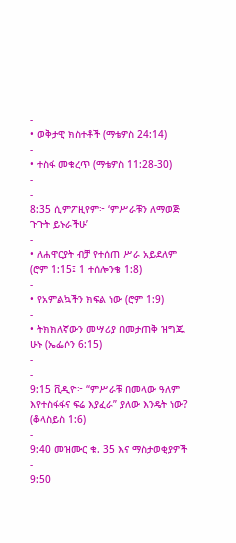-
• ወቅታዊ ክስተቶች (ማቴዎስ 24:14)
-
• ተስፋ መቁረጥ (ማቴዎስ 11:28-30)
-
-
8:35 ሲምፖዚየም፦ ‘ምሥራቹን ለማወጅ ጉጉት ይኑራችሁ’
-
• ለሐዋርያት ብቻ የተሰጠ ሥራ አይደለም (ሮም 1:15፤ 1 ተሰሎንቄ 1:8)
-
• የአምልኳችን ክፍል ነው (ሮም 1:9)
-
• ትክክለኛውን መሣሪያ በመታጠቅ ዝግጁ ሁኑ (ኤፌሶን 6:15)
-
-
9:15 ቪዲዮ፦ “ምሥራቹ በመላው ዓለም እየተስፋፋና ፍሬ እያፈራ” ያለው እንዴት ነው? (ቆላስይስ 1:6)
-
9:40 መዝሙር ቁ. 35 እና ማስታወቂያዎች
-
9:50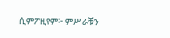ሲምፖዚየም፦ ምሥራቹን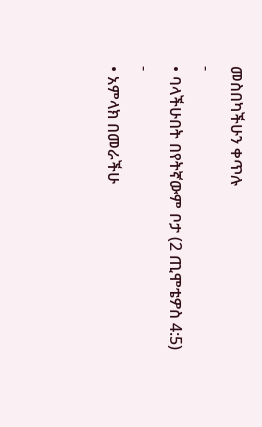መስበካችሁን ቀጥሉ
-
• ባላችሁበት በየትኛውም ቦታ (2 ጢሞቴዎስ 4:5)
-
• አምላክ በመራችሁ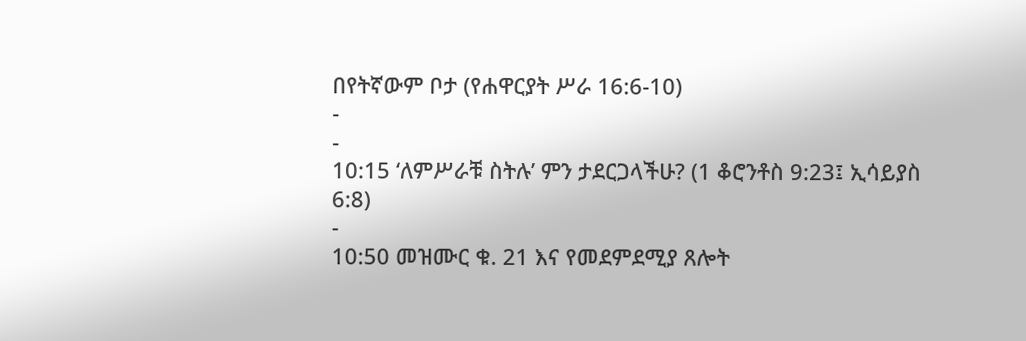በየትኛውም ቦታ (የሐዋርያት ሥራ 16:6-10)
-
-
10:15 ‘ለምሥራቹ ስትሉ’ ምን ታደርጋላችሁ? (1 ቆሮንቶስ 9:23፤ ኢሳይያስ 6:8)
-
10:50 መዝሙር ቁ. 21 እና የመደምደሚያ ጸሎት